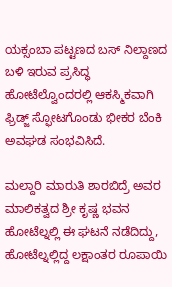ಯಕ್ಸಂಬಾ ಪಟ್ಟಣದ ಬಸ್ ನಿಲ್ದಾಣದ ಬಳಿ ಇರುವ ಪ್ರಸಿದ್ಧ ಹೋಟೆಲ್ವೊಂದರಲ್ಲಿ ಆಕಸ್ಮಿಕವಾಗಿ ಫ್ರಿಡ್ಜ್ ಸ್ಫೋಟಗೊಂಡು ಭೀಕರ ಬೆಂಕಿ ಅವಘಡ ಸಂಭವಿಸಿದೆ.

ಮಲ್ದಾರಿ ಮಾರುತಿ ಶಾರಬಿದ್ರೆ ಅವರ ಮಾಲಿಕತ್ವದ ಶ್ರೀ ಕೃಷ್ಣ ಭವನ ಹೋಟೆಲ್ನಲ್ಲಿ ಈ ಘಟನೆ ನಡೆದಿದ್ದು, ಹೋಟೆಲ್ನಲ್ಲಿದ್ದ ಲಕ್ಷಾಂತರ ರೂಪಾಯಿ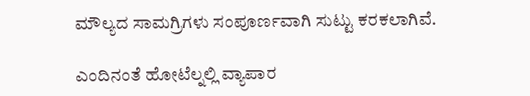ಮೌಲ್ಯದ ಸಾಮಗ್ರಿಗಳು ಸಂಪೂರ್ಣವಾಗಿ ಸುಟ್ಟು ಕರಕಲಾಗಿವೆ.

ಎಂದಿನಂತೆ ಹೋಟೆಲ್ನಲ್ಲಿ ವ್ಯಾಪಾರ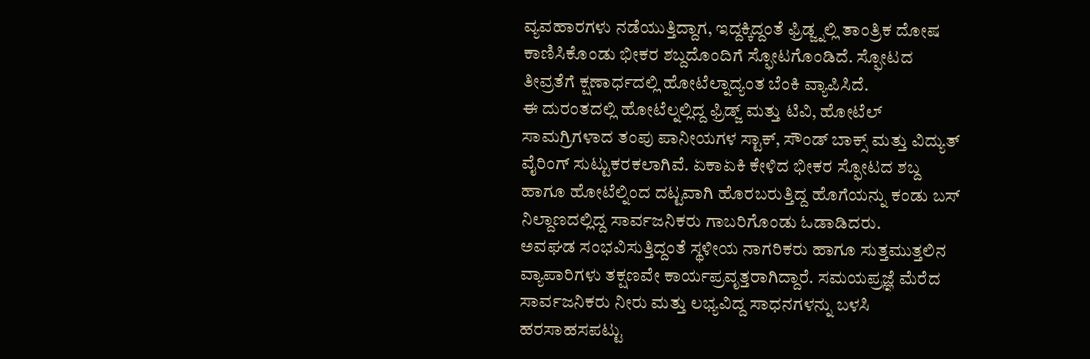ವ್ಯವಹಾರಗಳು ನಡೆಯುತ್ತಿದ್ದಾಗ, ಇದ್ದಕ್ಕಿದ್ದಂತೆ ಫ್ರಿಡ್ಜ್ನಲ್ಲಿ ತಾಂತ್ರಿಕ ದೋಷ ಕಾಣಿಸಿಕೊಂಡು ಭೀಕರ ಶಬ್ದದೊಂದಿಗೆ ಸ್ಫೋಟಗೊಂಡಿದೆ. ಸ್ಫೋಟದ ತೀವ್ರತೆಗೆ ಕ್ಷಣಾರ್ಧದಲ್ಲಿ ಹೋಟೆಲ್ನಾದ್ಯಂತ ಬೆಂಕಿ ವ್ಯಾಪಿಸಿದೆ.
ಈ ದುರಂತದಲ್ಲಿ ಹೋಟೆಲ್ನಲ್ಲಿದ್ದ ಫ್ರಿಡ್ಜ್ ಮತ್ತು ಟಿವಿ, ಹೋಟೆಲ್ ಸಾಮಗ್ರಿಗಳಾದ ತಂಪು ಪಾನೀಯಗಳ ಸ್ಟಾಕ್, ಸೌಂಡ್ ಬಾಕ್ಸ್ ಮತ್ತು ವಿದ್ಯುತ್ ವೈರಿಂಗ್ ಸುಟ್ಟುಕರಕಲಾಗಿವೆ. ಏಕಾಏಕಿ ಕೇಳಿದ ಭೀಕರ ಸ್ಫೋಟದ ಶಬ್ದ ಹಾಗೂ ಹೋಟೆಲ್ನಿಂದ ದಟ್ಟವಾಗಿ ಹೊರಬರುತ್ತಿದ್ದ ಹೊಗೆಯನ್ನು ಕಂಡು ಬಸ್ ನಿಲ್ದಾಣದಲ್ಲಿದ್ದ ಸಾರ್ವಜನಿಕರು ಗಾಬರಿಗೊಂಡು ಓಡಾಡಿದರು.
ಅವಘಡ ಸಂಭವಿಸುತ್ತಿದ್ದಂತೆ ಸ್ಥಳೀಯ ನಾಗರಿಕರು ಹಾಗೂ ಸುತ್ತಮುತ್ತಲಿನ ವ್ಯಾಪಾರಿಗಳು ತಕ್ಷಣವೇ ಕಾರ್ಯಪ್ರವೃತ್ತರಾಗಿದ್ದಾರೆ. ಸಮಯಪ್ರಜ್ಞೆ ಮೆರೆದ ಸಾರ್ವಜನಿಕರು ನೀರು ಮತ್ತು ಲಭ್ಯವಿದ್ದ ಸಾಧನಗಳನ್ನು ಬಳಸಿ ಹರಸಾಹಸಪಟ್ಟು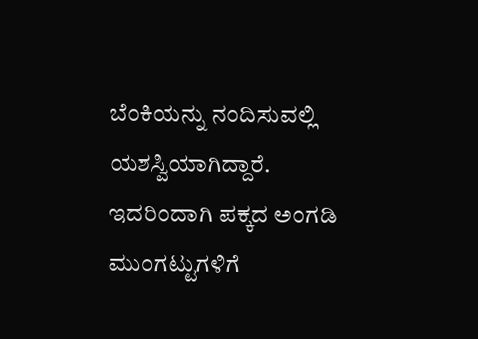ಬೆಂಕಿಯನ್ನು ನಂದಿಸುವಲ್ಲಿ ಯಶಸ್ವಿಯಾಗಿದ್ದಾರೆ. ಇದರಿಂದಾಗಿ ಪಕ್ಕದ ಅಂಗಡಿ ಮುಂಗಟ್ಟುಗಳಿಗೆ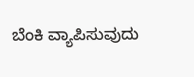ಬೆಂಕಿ ವ್ಯಾಪಿಸುವುದು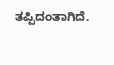ತಪ್ಪಿದಂತಾಗಿದೆ.